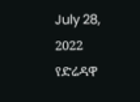July 28, 2022
የድሬዳዋ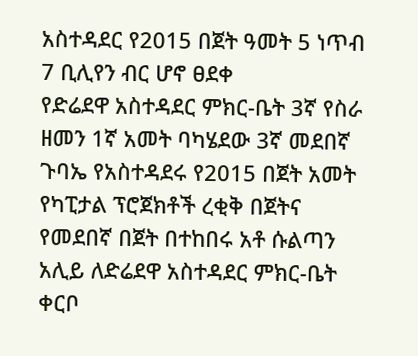አስተዳደር የ2015 በጀት ዓመት 5 ነጥብ 7 ቢሊየን ብር ሆኖ ፀደቀ
የድሬደዋ አስተዳደር ምክር-ቤት 3ኛ የስራ ዘመን 1ኛ አመት ባካሄደው 3ኛ መደበኛ ጉባኤ የአስተዳደሩ የ2015 በጀት አመት የካፒታል ፕሮጀክቶች ረቂቅ በጀትና የመደበኛ በጀት በተከበሩ አቶ ሱልጣን አሊይ ለድሬደዋ አስተዳደር ምክር-ቤት ቀርቦ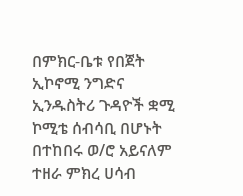በምክር-ቤቱ የበጀት ኢኮኖሚ ንግድና ኢንዱስትሪ ጉዳዮች ቋሚ ኮሚቴ ሰብሳቢ በሆኑት በተከበሩ ወ/ሮ አይናለም ተዘራ ምክረ ሀሳብ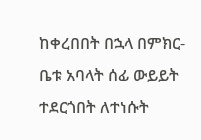ከቀረበበት በኋላ በምክር-ቤቱ አባላት ሰፊ ውይይት ተደርጎበት ለተነሱት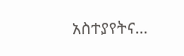አስተያየትና…